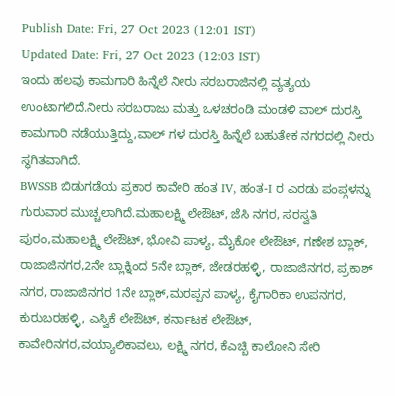Publish Date: Fri, 27 Oct 2023 (12:01 IST)
Updated Date: Fri, 27 Oct 2023 (12:03 IST)
ಇಂದು ಹಲವು ಕಾಮಗಾರಿ ಹಿನ್ನೆಲೆ ನೀರು ಸರಬರಾಜಿನಲ್ಲಿ ವ್ಯತ್ಯಯ ಉಂಟಾಗಲಿದೆ.ನೀರು ಸರಬರಾಜು ಮತ್ತು ಒಳಚರಂಡಿ ಮಂಡಳಿ ವಾಲ್ ದುರಸ್ತಿ ಕಾಮಗಾರಿ ನಡೆಯುತ್ತಿದ್ದು,ವಾಲ್ ಗಳ ದುರಸ್ತಿ ಹಿನ್ನೆಲೆ ಬಹುತೇಕ ನಗರದಲ್ಲಿ ನೀರು ಸ್ಥಗಿತವಾಗಿದೆ.
BWSSB ಬಿಡುಗಡೆಯ ಪ್ರಕಾರ ಕಾವೇರಿ ಹಂತ IV, ಹಂತ-I ರ ಎರಡು ಪಂಪ್ಗಳನ್ನು ಗುರುವಾರ ಮುಚ್ಚಲಾಗಿದೆ.ಮಹಾಲಕ್ಷ್ಮಿ ಲೇಔಟ್, ಜೆಸಿ ನಗರ, ಸರಸ್ವತಿ ಪುರಂ,ಮಹಾಲಕ್ಷ್ಮಿ ಲೇಔಟ್, ಭೋವಿ ಪಾಳ್ಯ, ಮೈಕೋ ಲೇಔಟ್, ಗಣೇಶ ಬ್ಲಾಕ್, ರಾಜಾಜಿನಗರ,2ನೇ ಬ್ಲಾಕ್ನಿಂದ 5ನೇ ಬ್ಲಾಕ್, ಜೇಡರಹಳ್ಳಿ, ರಾಜಾಜಿನಗರ, ಪ್ರಕಾಶ್ ನಗರ, ರಾಜಾಜಿನಗರ 1ನೇ ಬ್ಲಾಕ್,ಮರಪ್ಪನ ಪಾಳ್ಯ, ಕೈಗಾರಿಕಾ ಉಪನಗರ, ಕುರುಬರಹಳ್ಳಿ, ಎಸ್ವಿಕೆ ಲೇಔಟ್, ಕರ್ನಾಟಕ ಲೇಔಟ್, ಕಾವೇರಿನಗರ,ವಯ್ಯಾಲಿಕಾವಲು, ಲಕ್ಷ್ಮಿ ನಗರ, ಕೆಎಚ್ಬಿ ಕಾಲೋನಿ ಸೇರಿ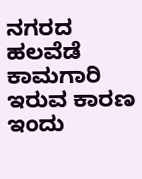ನಗರದ ಹಲವೆಡೆ ಕಾಮಗಾರಿ ಇರುವ ಕಾರಣ ಇಂದು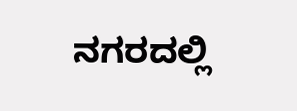ನಗರದಲ್ಲಿ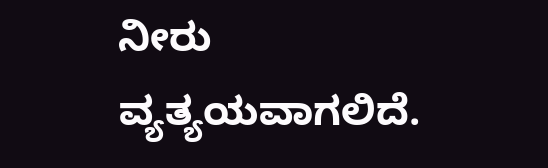ನೀರು ವ್ಯತ್ಯಯವಾಗಲಿದೆ.